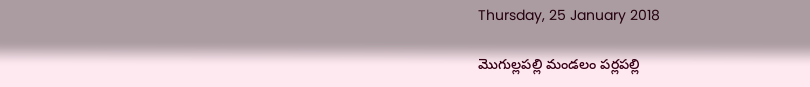Thursday, 25 January 2018

మొగుల్లపల్లి మండలం పర్లపల్లి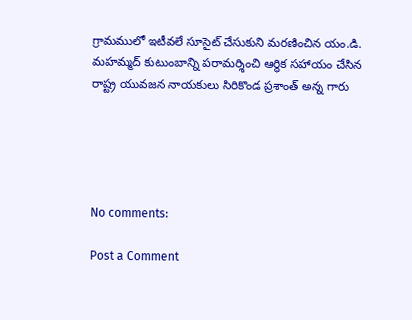గ్రామములో ఇటీవలే సూసైట్ చేసుకుని మరణించిన యం.డి. మహమ్మద్ కుటుంబాన్ని పరామర్శించి ఆర్ధిక సహాయం చేసిన రాష్ట్ర యువజన నాయకులు సిరికొండ ప్రశాంత్ అన్న గారు





No comments:

Post a Comment